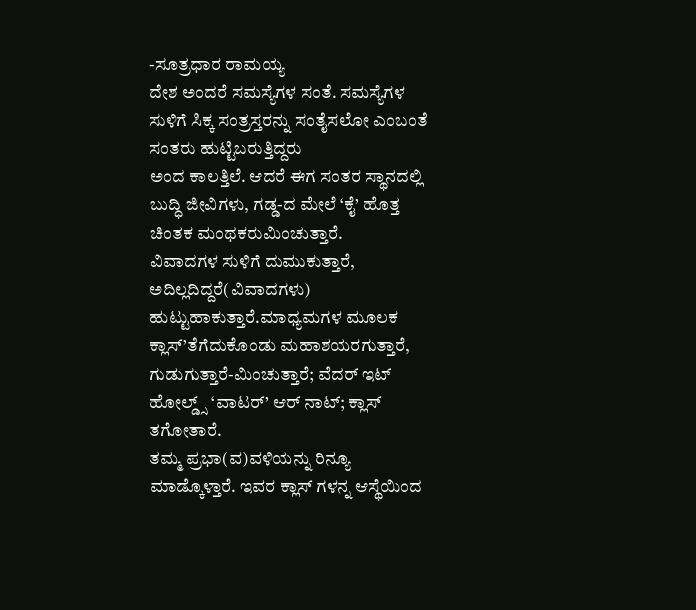-ಸೂತ್ರಧಾರ ರಾಮಯ್ಯ
ದೇಶ ಅಂದರೆ ಸಮಸ್ಯೆಗಳ ಸಂತೆ. ಸಮಸ್ಯೆಗಳ ಸುಳಿಗೆ ಸಿಕ್ಕ ಸಂತ್ರಸ್ತರನ್ನು ಸಂತೈಸಲೋ ಎಂಬಂತೆ ಸಂತರು ಹುಟ್ಟಿಬರುತ್ತಿದ್ದರು
ಅಂದ ಕಾಲತ್ತಿಲೆ. ಆದರೆ ಈಗ ಸಂತರ ಸ್ಥಾನದಲ್ಲಿ ಬುದ್ಧಿ ಜೀವಿಗಳು, ಗಡ್ಡ-ದ ಮೇಲೆ ‘ಕೈ’ ಹೊತ್ತ ಚಿಂತಕ ಮಂಥಕರುಮಿಂಚುತ್ತಾರೆ.
ವಿವಾದಗಳ ಸುಳಿಗೆ ದುಮುಕುತ್ತಾರೆ, ಅದಿಲ್ಲದಿದ್ದರೆ(ವಿವಾದಗಳು) ಹುಟ್ಟುಹಾಕುತ್ತಾರೆ.ಮಾಧ್ಯಮಗಳ ಮೂಲಕ ಕ್ಲಾಸ್’ತೆಗೆದುಕೊಂಡು ಮಹಾಶಯರಗುತ್ತಾರೆ, ಗುಡುಗುತ್ತಾರೆ-ಮಿಂಚುತ್ತಾರೆ; ವೆದರ್ ಇಟ್ ಹೋಲ್ಡ್ಸ್ ‘ವಾಟರ್’ ಆರ್ ನಾಟ್; ಕ್ಲಾಸ್ ತಗೋತಾರೆ.
ತಮ್ಮ ಪ್ರಭಾ(ವ)ವಳಿಯನ್ನು ರಿನ್ಯೂ ಮಾಡ್ಕೊಳ್ತಾರೆ. ಇವರ ಕ್ಲಾಸ್ ಗಳನ್ನ ಆಸ್ಥೆಯಿಂದ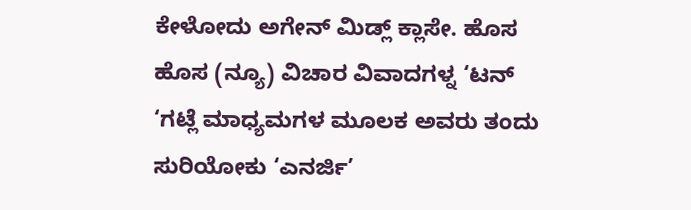ಕೇಳೋದು ಅಗೇನ್ ಮಿಡ್ಲ್ ಕ್ಲಾಸೇ. ಹೊಸ ಹೊಸ (ನ್ಯೂ) ವಿಚಾರ ವಿವಾದಗಳ್ನ ‘ಟನ್ ‘ಗಟ್ಲೆ ಮಾಧ್ಯಮಗಳ ಮೂಲಕ ಅವರು ತಂದು ಸುರಿಯೋಕು ‘ಎನರ್ಜಿ’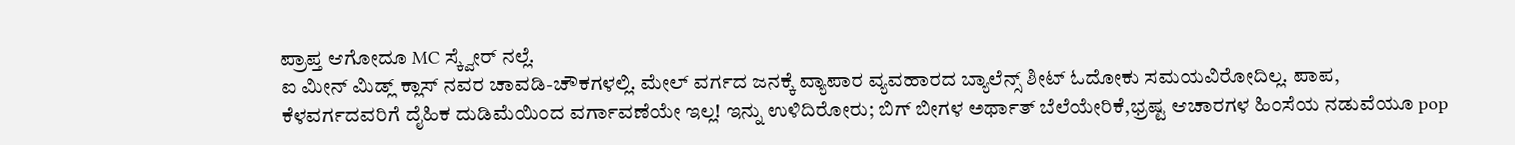ಪ್ರಾಪ್ತ ಆಗೋದೂ MC ಸ್ಕ್ವೇರ್ ನಲ್ಲೆ.
ಐ ಮೀನ್ ಮಿಡ್ಲ್ ಕ್ಲಾಸ್ ನವರ ಚಾವಡಿ-ಚೌಕಗಳಲ್ಲಿ. ಮೇಲ್ ವರ್ಗದ ಜನಕ್ಕೆ ವ್ಯಾಪಾರ ವ್ಯವಹಾರದ ಬ್ಯಾಲೆನ್ಸ್ ಶೀಟ್ ಓದೋಕು ಸಮಯವಿರೋದಿಲ್ಲ. ಪಾಪ, ಕೆಳವರ್ಗದವರಿಗೆ ದೈಹಿಕ ದುಡಿಮೆಯಿಂದ ವರ್ಗಾವಣೆಯೇ ಇಲ್ಲ! ಇನ್ನು ಉಳಿದಿರೋರು; ಬಿಗ್ ಬೀಗಳ ಅರ್ಥಾತ್ ಬೆಲೆಯೇರಿಕೆ,ಭ್ರಷ್ಟ ಆಚಾರಗಳ ಹಿಂಸೆಯ ನಡುವೆಯೂ pop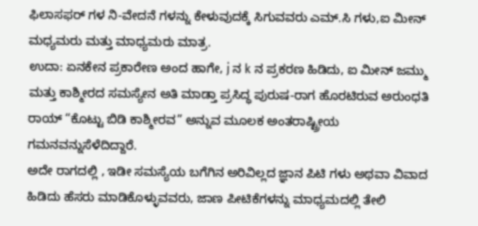ಫಿಲಾಸಫರ್ ಗಳ ನಿ-ವೇದನೆ ಗಳನ್ನು ಕೇಳುವುದಕ್ಕೆ ಸಿಗುವವರು ಎಮ್.ಸಿ ಗಳು,ಐ ಮೀನ್ ಮಧ್ಯಮರು ಮತ್ತು ಮಾಧ್ಯಮರು ಮಾತ್ರ.
ಉದಾ: ಏನಕೇನ ಪ್ರಕಾರೇಣ ಅಂದ ಹಾಗೇ, j ನ k ನ ಪ್ರಕರಣ ಹಿಡಿದು, ಐ ಮೀನ್ ಜಮ್ಮು ಮತ್ತು ಕಾಶ್ಮೀರದ ಸಮಸ್ಯೇನ ಅತಿ ಮಾಡ್ತಾ ಪ್ರಸಿದ್ಧ ಪುರುಷ-ರಾಗ ಹೊರಟಿರುವ ಅರುಂಧತಿ ರಾಯ್ “ಕೊಟ್ಟು ಬಿಡಿ ಕಾಶ್ಮೀರವ” ಅನ್ನುವ ಮೂಲಕ ಅಂತರಾಷ್ಟ್ರೀಯ ಗಮನವನ್ನುಸೆಳೆದಿದ್ದಾರೆ.
ಅದೇ ರಾಗದಲ್ಲಿ , ಇಡೀ ಸಮಸ್ಯೆಯ ಬಗೆಗಿನ ಅರಿವಿಲ್ಲದ ಜ್ಞಾನ ಪಿಟಿ ಗಳು ಅಥವಾ ವಿವಾದ ಹಿಡಿದು ಹೆಸರು ಮಾಡಿಕೊಳ್ಳುವವರು, ಜಾಣ ಪೀಟಿಕೆಗಳನ್ನು ಮಾಧ್ಯಮದಲ್ಲಿ ತೇಲಿ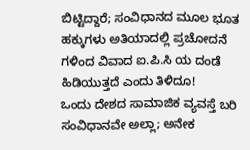ಬಿಟ್ಟಿದ್ದಾರೆ; ಸಂವಿಧಾನದ ಮೂಲ ಭೂತ ಹಕ್ಕುಗಳು ಅತಿಯಾದಲ್ಲಿ ಪ್ರಚೋದನೆ ಗಳಿಂದ ವಿವಾದ ಐ.ಪಿ.ಸಿ ಯ ದಂಡೆ ಹಿಡಿಯುತ್ತದೆ ಎಂದು ತಿಳಿದೂ!
ಒಂದು ದೇಶದ ಸಾಮಾಜಿಕ ವ್ಯವಸ್ತೆ ಬರಿ ಸಂವಿಧಾನವೇ ಅಲ್ಲಾ; ಅನೇಕ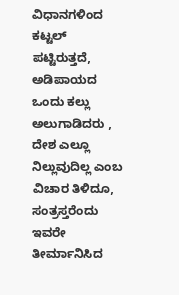ವಿಧಾನಗಳಿಂದ ಕಟ್ಟಲ್ ಪಟ್ಟಿರುತ್ತದೆ, ಅಡಿಪಾಯದ ಒಂದು ಕಲ್ಲು ಅಲುಗಾಡಿದರು , ದೇಶ ಎಲ್ಲೂ ನಿಲ್ಲುವುದಿಲ್ಲ ಎಂಬ ವಿಚಾರ ತಿಳಿದೂ, ಸಂತ್ರಸ್ತರೆಂದು ಇವರೇ ತೀರ್ಮಾನಿಸಿದ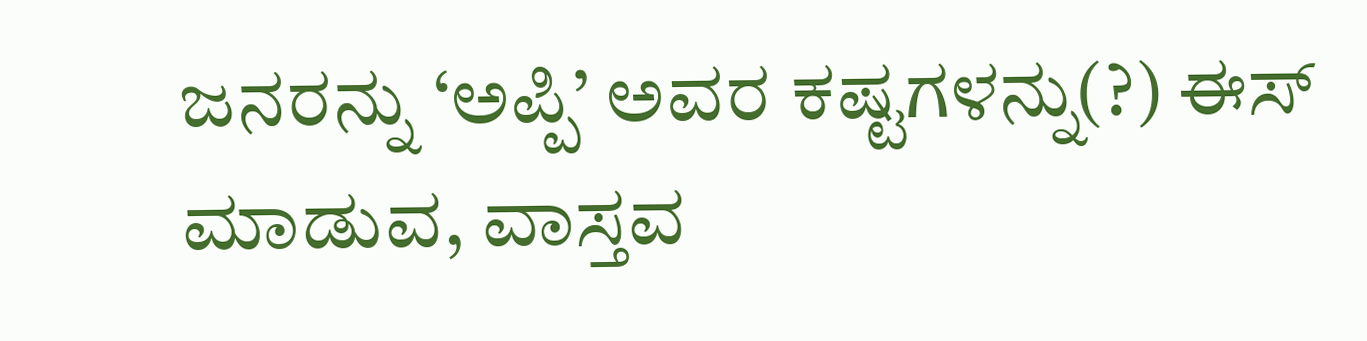ಜನರನ್ನು ‘ಅಪ್ಪಿ’ ಅವರ ಕಷ್ಟಗಳನ್ನು(?) ಈಸ್ ಮಾಡುವ, ವಾಸ್ತವ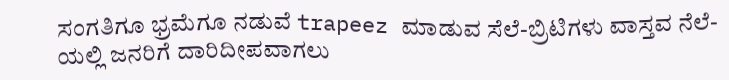ಸಂಗತಿಗೂ ಭ್ರಮೆಗೂ ನಡುವೆ trapeez ಮಾಡುವ ಸೆಲೆ-ಬ್ರಿಟಿಗಳು ವಾಸ್ತವ ನೆಲೆ-ಯಲ್ಲಿ ಜನರಿಗೆ ದಾರಿದೀಪವಾಗಲು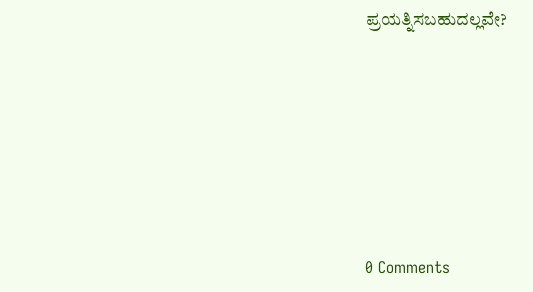ಪ್ರಯತ್ನಿಸಬಹುದಲ್ಲವೇ?







0 Comments